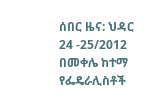ሰበር ዜና: ህዳር 24 -25/2012 በመቀሌ ከተማ የፌዴራሊስቶች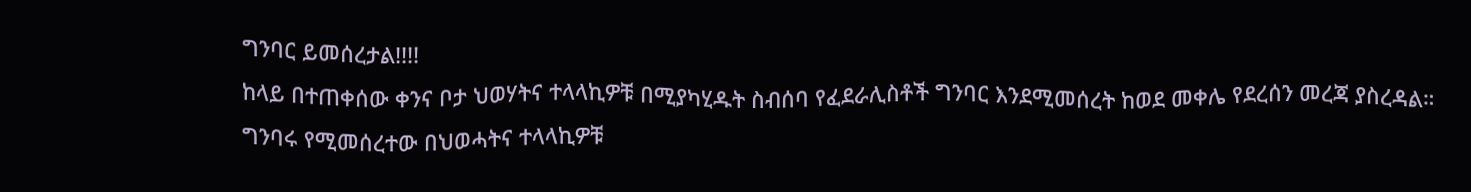ግንባር ይመሰረታል!!!!
ከላይ በተጠቀሰው ቀንና ቦታ ህወሃትና ተላላኪዎቹ በሚያካሂዱት ስብሰባ የፈደራሊስቶች ግንባር እንደሚመሰረት ከወደ መቀሌ የደረሰን መረጃ ያስረዳል። ግንባሩ የሚመሰረተው በህወሓትና ተላላኪዎቹ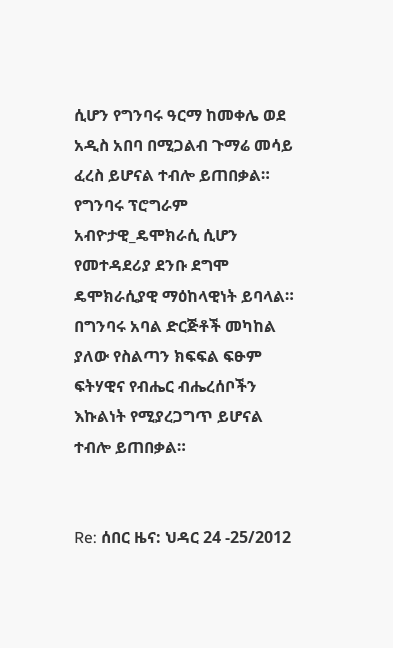ሲሆን የግንባሩ ዓርማ ከመቀሌ ወደ አዲስ አበባ በሚጋልብ ጉማሬ መሳይ ፈረስ ይሆናል ተብሎ ይጠበቃል። የግንባሩ ፕሮግራም አብዮታዊ_ዴሞክራሲ ሲሆን የመተዳደሪያ ደንቡ ደግሞ ዴሞክራሲያዊ ማዕከላዊነት ይባላል። በግንባሩ አባል ድርጅቶች መካከል ያለው የስልጣን ክፍፍል ፍፁም ፍትሃዊና የብሔር ብሔረሰቦችን እኩልነት የሚያረጋግጥ ይሆናል ተብሎ ይጠበቃል።


Re: ሰበር ዜና: ህዳር 24 -25/2012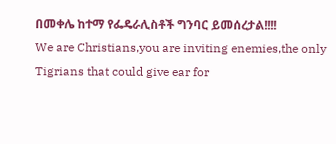በመቀሌ ከተማ የፌዴራሊስቶች ግንባር ይመሰረታል!!!!
We are Christians,you are inviting enemies,the only Tigrians that could give ear for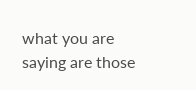what you are saying are those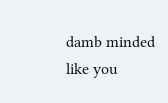damb minded like you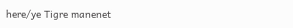here/ye Tigre manenet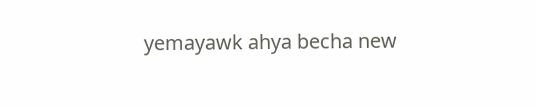yemayawk ahya becha new